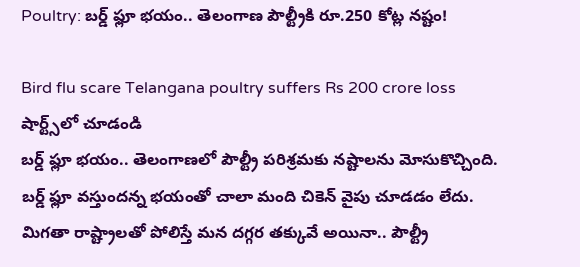Poultry: బర్డ్ ఫ్లూ భయం.. తెలంగాణ పౌల్ట్రీకి రూ.250 కోట్ల నష్టం!

Bird flu scare Telangana poultry suffers Rs 200 crore loss
షార్ట్స్‌లో చూడండి
బర్డ్ ఫ్లూ భయం.. తెలంగాణలో పౌల్ట్రీ పరిశ్రమకు నష్టాలను మోసుకొచ్చింది. బర్డ్ ఫ్లూ వస్తుందన్న భయంతో చాలా మంది చికెన్ వైపు చూడడం లేదు. మిగతా రాష్ట్రాలతో పోలిస్తే మన దగ్గర తక్కువే అయినా.. పౌల్ట్రీ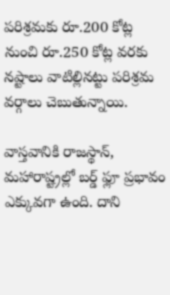పరిశ్రమకు రూ.200 కోట్ల నుంచి రూ.250 కోట్ల వరకు నష్టాలు వాటిల్లినట్టు పరిశ్రమ వర్గాలు చెబుతున్నాయి.

వాస్తవానికి రాజస్థాన్, మహారాష్ట్రల్లో బర్డ్ ఫ్లూ ప్రభావం ఎక్కువగా ఉంది. దాని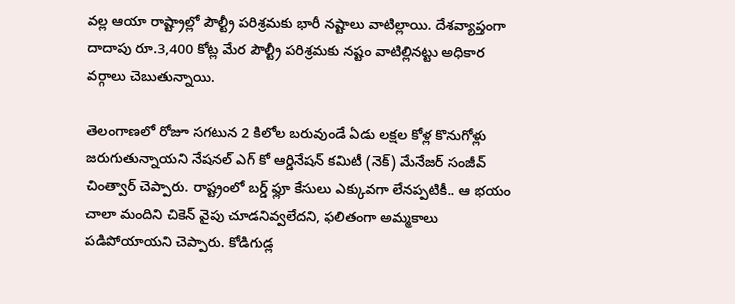వల్ల ఆయా రాష్ట్రాల్లో పౌల్ట్రీ పరిశ్రమకు భారీ నష్టాలు వాటిల్లాయి. దేశవ్యాప్తంగా దాదాపు రూ.3,400 కోట్ల మేర పౌల్ట్రీ పరిశ్రమకు నష్టం వాటిల్లినట్టు అధికార వర్గాలు చెబుతున్నాయి.

తెలంగాణలో రోజూ సగటున 2 కిలోల బరువుండే ఏడు లక్షల కోళ్ల కొనుగోళ్లు జరుగుతున్నాయని నేషనల్ ఎగ్ కో ఆర్డినేషన్ కమిటీ (నెక్) మేనేజర్ సంజీవ్ చింత్వార్ చెప్పారు. రాష్ట్రంలో బర్డ్ ఫ్లూ కేసులు ఎక్కువగా లేనప్పటికీ.. ఆ భయం చాలా మందిని చికెన్ వైపు చూడనివ్వలేదని, ఫలితంగా అమ్మకాలు పడిపోయాయని చెప్పారు. కోడిగుడ్ల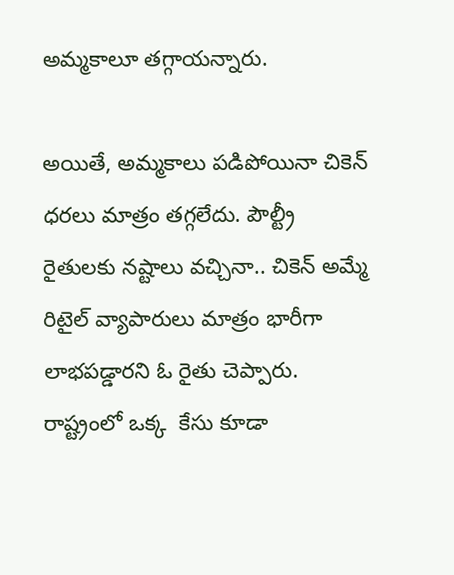అమ్మకాలూ తగ్గాయన్నారు.

అయితే, అమ్మకాలు పడిపోయినా చికెన్ ధరలు మాత్రం తగ్గలేదు. పౌల్ట్రీ రైతులకు నష్టాలు వచ్చినా.. చికెన్ అమ్మే రిటైల్ వ్యాపారులు మాత్రం భారీగా లాభపడ్డారని ఓ రైతు చెప్పారు. రాష్ట్రంలో ఒక్క  కేసు కూడా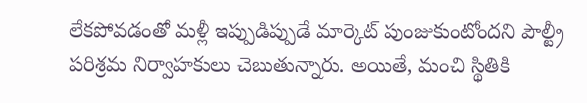లేకపోవడంతో మళ్లీ ఇప్పుడిప్పుడే మార్కెట్ పుంజుకుంటోందని పౌల్ట్రీ పరిశ్రమ నిర్వాహకులు చెబుతున్నారు. అయితే, మంచి స్థితికి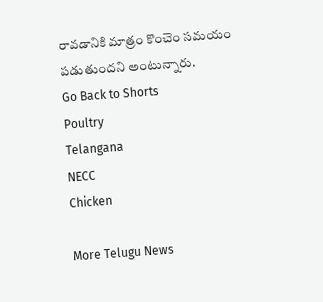రావడానికి మాత్రం కొంచెం సమయం పడుతుందని అంటున్నారు.
Go Back to Shorts
Poultry
Telangana
NECC
Chicken

More Telugu News